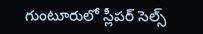గుంటూరులో స్లీపర్ సెల్స్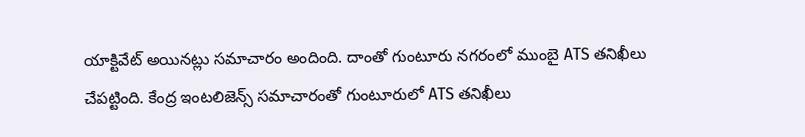యాక్టివేట్ అయినట్లు సమాచారం అందింది. దాంతో గుంటూరు నగరంలో ముంబై ATS తనిఖీలు చేపట్టింది. కేంద్ర ఇంటలిజెన్స్ సమాచారంతో గుంటూరులో ATS తనిఖీలు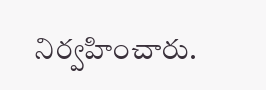నిర్వహించారు.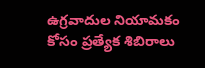ఉగ్రవాదుల నియామకం కోసం ప్రత్యేక శిబిరాలు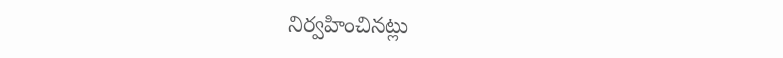నిర్వహించినట్లు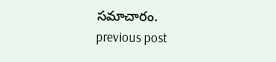సమాచారం.
previous post